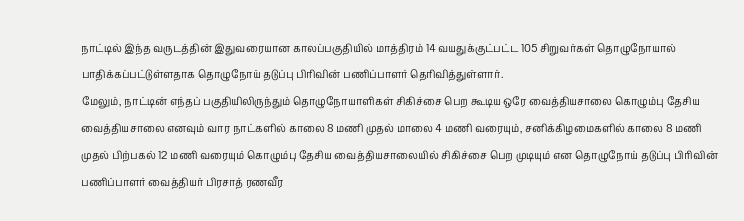நாட்டில் இந்த வருடத்தின் இதுவரையான காலப்பகுதியில் மாத்திரம் 14 வயதுக்குட்பட்ட 105 சிறுவர்கள் தொழுநோயால் பாதிக்கப்பட்டுள்ளதாக தொழுநோய் தடுப்பு பிரிவின் பணிப்பாளர் தெரிவித்துள்ளார்.
மேலும், நாட்டின் எந்தப் பகுதியிலிருந்தும் தொழுநோயாளிகள் சிகிச்சை பெற கூடிய ஒரே வைத்தியசாலை கொழும்பு தேசிய வைத்தியசாலை எனவும் வார நாட்களில் காலை 8 மணி முதல் மாலை 4 மணி வரையும், சனிக்கிழமைகளில் காலை 8 மணி முதல் பிற்பகல் 12 மணி வரையும் கொழும்பு தேசிய வைத்தியசாலையில் சிகிச்சை பெற முடியும் என தொழுநோய் தடுப்பு பிரிவின் பணிப்பாளர் வைத்தியர் பிரசாத் ரணவீர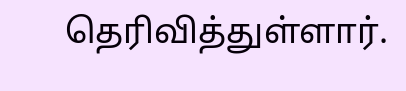தெரிவித்துள்ளார்.